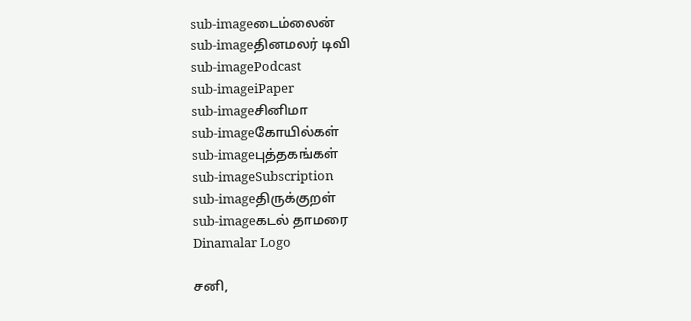sub-imageடைம்லைன்
sub-imageதினமலர் டிவி
sub-imagePodcast
sub-imageiPaper
sub-imageசினிமா
sub-imageகோயில்கள்
sub-imageபுத்தகங்கள்
sub-imageSubscription
sub-imageதிருக்குறள்
sub-imageகடல் தாமரை
Dinamalar Logo

சனி,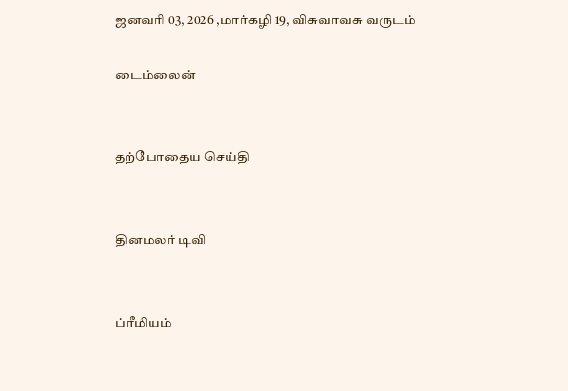ஜனவரி 03, 2026 ,மார்கழி 19, விசுவாவசு வருடம்

டைம்லைன்


தற்போதைய செய்தி


தினமலர் டிவி


ப்ரீமியம்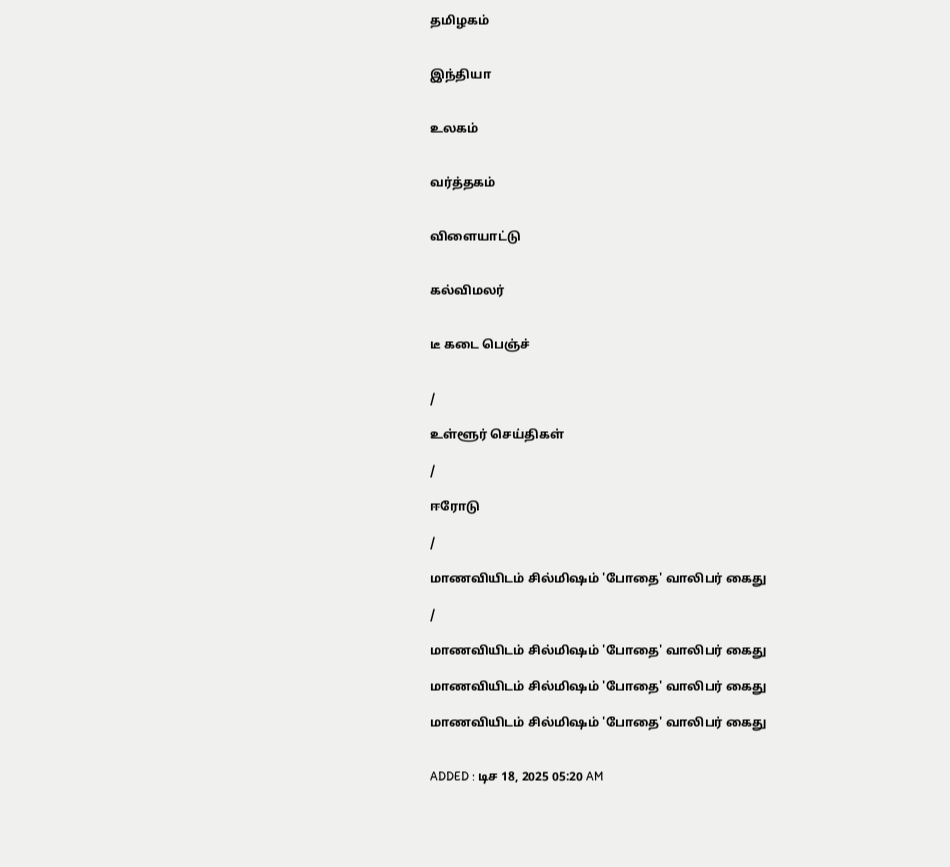தமிழகம்


இந்தியா


உலகம்


வர்த்தகம்


விளையாட்டு


கல்விமலர்


டீ கடை பெஞ்ச்


/

உள்ளூர் செய்திகள்

/

ஈரோடு

/

மாணவியிடம் சில்மிஷம் 'போதை' வாலிபர் கைது

/

மாணவியிடம் சில்மிஷம் 'போதை' வாலிபர் கைது

மாணவியிடம் சில்மிஷம் 'போதை' வாலிபர் கைது

மாணவியிடம் சில்மிஷம் 'போதை' வாலிபர் கைது


ADDED : டிச 18, 2025 05:20 AM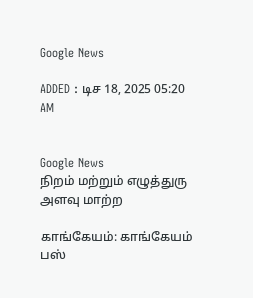Google News

ADDED : டிச 18, 2025 05:20 AM


Google News
நிறம் மற்றும் எழுத்துரு அளவு மாற்ற

காங்கேயம்: காங்கேயம் பஸ்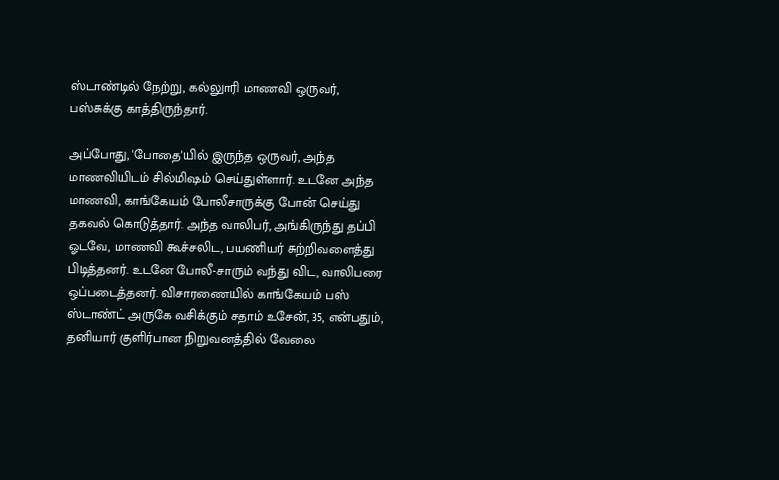ஸ்டாண்டில் நேற்று, கல்லுாரி மாணவி ஒருவர், பஸ்சுக்கு காத்திருந்தார்.

அப்போது, 'போதை'யில் இருந்த ஒருவர், அந்த மாணவியிடம் சில்மிஷம் செய்துள்ளார். உடனே அந்த மாணவி, காங்கேயம் போலீசாருக்கு போன் செய்து தகவல் கொடுத்தார். அந்த வாலிபர், அங்கிருந்து தப்பி ஓடவே, மாணவி கூச்சலிட, பயணியர் சுற்றிவளைத்து பிடித்தனர். உடனே போலீ-சாரும் வந்து விட, வாலிபரை ஒப்படைத்தனர். விசாரணையில் காங்கேயம் பஸ் ஸ்டாண்ட் அருகே வசிக்கும் சதாம் உசேன், 35, என்பதும், தனியார் குளிர்பான நிறுவனத்தில் வேலை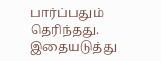பார்ப்பதும் தெரிந்தது. இதையடுத்து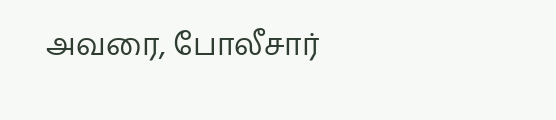அவரை, போலீசார்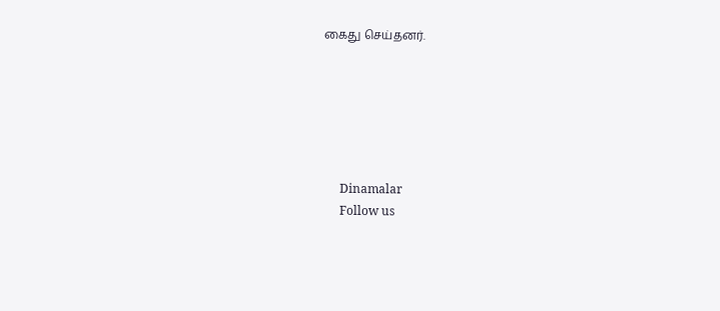கைது செய்தனர்.






      Dinamalar
      Follow us